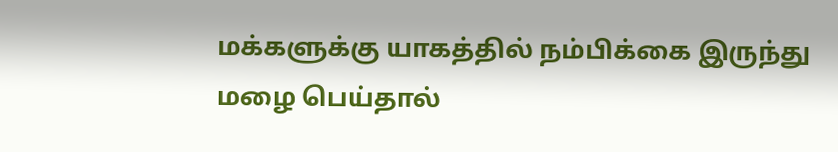மக்களுக்கு யாகத்தில் நம்பிக்கை இருந்து மழை பெய்தால்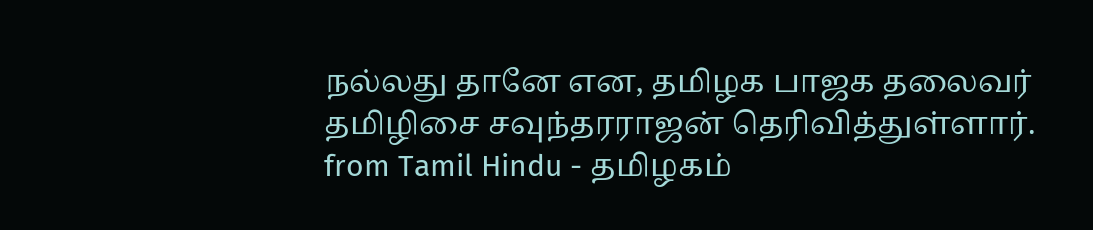நல்லது தானே என, தமிழக பாஜக தலைவர் தமிழிசை சவுந்தரராஜன் தெரிவித்துள்ளார்.
from Tamil Hindu - தமிழகம்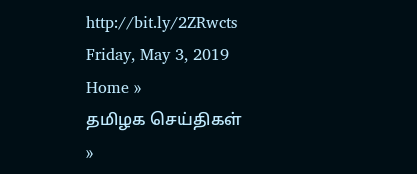http://bit.ly/2ZRwcts
Friday, May 3, 2019
Home »
தமிழக செய்திகள்
»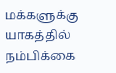மக்களுக்கு யாகத்தில் நம்பிக்கை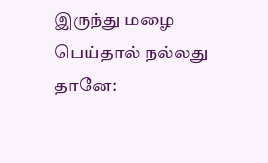இருந்து மழை பெய்தால் நல்லது தானே: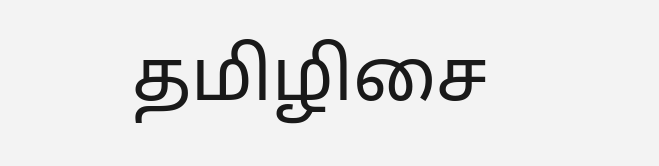தமிழிசை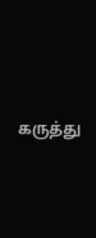கருத்து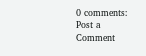0 comments:
Post a Comment